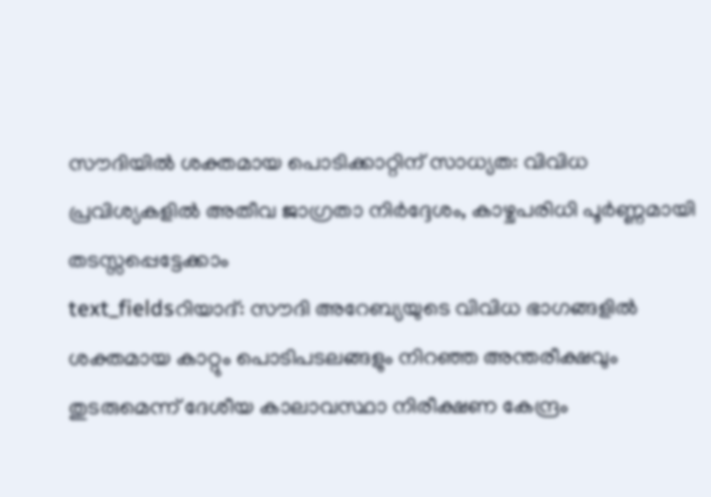സൗദിയിൽ ശക്തമായ പൊടിക്കാറ്റിന് സാധ്യത: വിവിധ പ്രവിശ്യകളിൽ അതീവ ജാഗ്രതാ നിർദ്ദേശം, കാഴ്ചപരിധി പൂർണ്ണമായി തടസ്സപ്പെട്ടേക്കാം
text_fieldsറിയാദ്: സൗദി അറേബ്യയുടെ വിവിധ ഭാഗങ്ങളിൽ ശക്തമായ കാറ്റും പൊടിപടലങ്ങളും നിറഞ്ഞ അന്തരീക്ഷവും തുടരുമെന്ന് ദേശീയ കാലാവസ്ഥാ നിരീക്ഷണ കേന്ദ്രം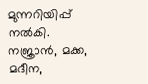മുന്നറിയിപ്പ് നൽകി. നജ്രാൻ, മക്ക, മദീന,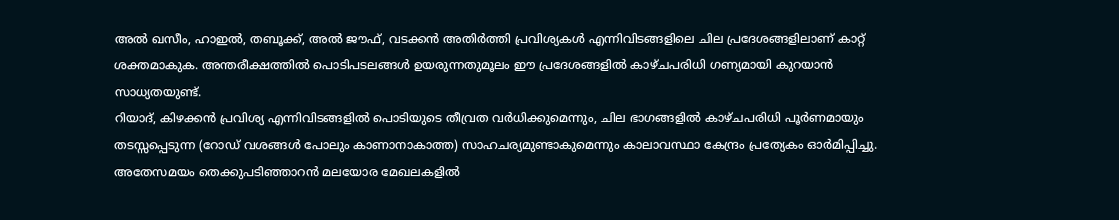അൽ ഖസീം, ഹാഇൽ, തബൂക്ക്, അൽ ജൗഫ്, വടക്കൻ അതിർത്തി പ്രവിശ്യകൾ എന്നിവിടങ്ങളിലെ ചില പ്രദേശങ്ങളിലാണ് കാറ്റ് ശക്തമാകുക. അന്തരീക്ഷത്തിൽ പൊടിപടലങ്ങൾ ഉയരുന്നതുമൂലം ഈ പ്രദേശങ്ങളിൽ കാഴ്ചപരിധി ഗണ്യമായി കുറയാൻ സാധ്യതയുണ്ട്.
റിയാദ്, കിഴക്കൻ പ്രവിശ്യ എന്നിവിടങ്ങളിൽ പൊടിയുടെ തീവ്രത വർധിക്കുമെന്നും, ചില ഭാഗങ്ങളിൽ കാഴ്ചപരിധി പൂർണമായും തടസ്സപ്പെടുന്ന (റോഡ് വശങ്ങൾ പോലും കാണാനാകാത്ത) സാഹചര്യമുണ്ടാകുമെന്നും കാലാവസ്ഥാ കേന്ദ്രം പ്രത്യേകം ഓർമിപ്പിച്ചു. അതേസമയം തെക്കുപടിഞ്ഞാറൻ മലയോര മേഖലകളിൽ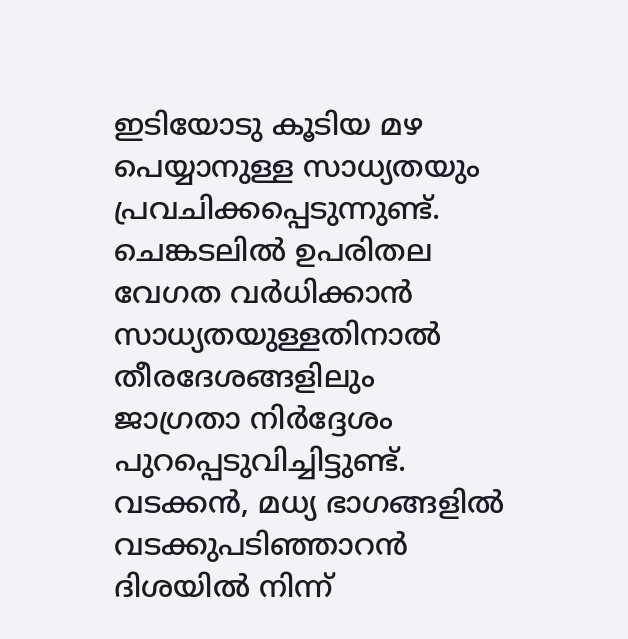ഇടിയോടു കൂടിയ മഴ പെയ്യാനുള്ള സാധ്യതയും പ്രവചിക്കപ്പെടുന്നുണ്ട്.
ചെങ്കടലിൽ ഉപരിതല വേഗത വർധിക്കാൻ സാധ്യതയുള്ളതിനാൽ തീരദേശങ്ങളിലും ജാഗ്രതാ നിർദ്ദേശം പുറപ്പെടുവിച്ചിട്ടുണ്ട്. വടക്കൻ, മധ്യ ഭാഗങ്ങളിൽ വടക്കുപടിഞ്ഞാറൻ ദിശയിൽ നിന്ന്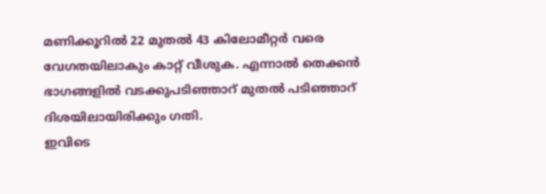മണിക്കൂറിൽ 22 മുതൽ 43 കിലോമീറ്റർ വരെ വേഗതയിലാകും കാറ്റ് വീശുക. എന്നാൽ തെക്കൻ ഭാഗങ്ങളിൽ വടക്കുപടിഞ്ഞാറ് മുതൽ പടിഞ്ഞാറ് ദിശയിലായിരിക്കും ഗതി.
ഇവിടെ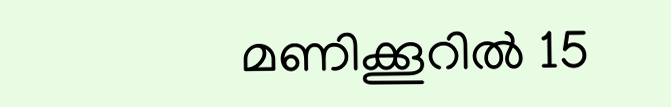മണിക്കൂറിൽ 15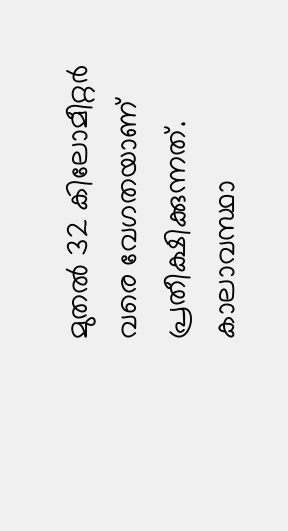മുതൽ 32 കിലോമീറ്റർ വരെ വേഗതയാണ് പ്രതീക്ഷിക്കുന്നത്. കാലാവസ്ഥാ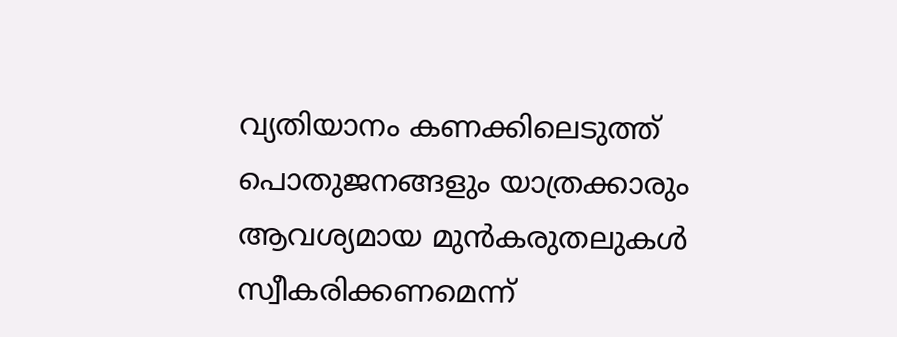വ്യതിയാനം കണക്കിലെടുത്ത് പൊതുജനങ്ങളും യാത്രക്കാരും ആവശ്യമായ മുൻകരുതലുകൾ സ്വീകരിക്കണമെന്ന്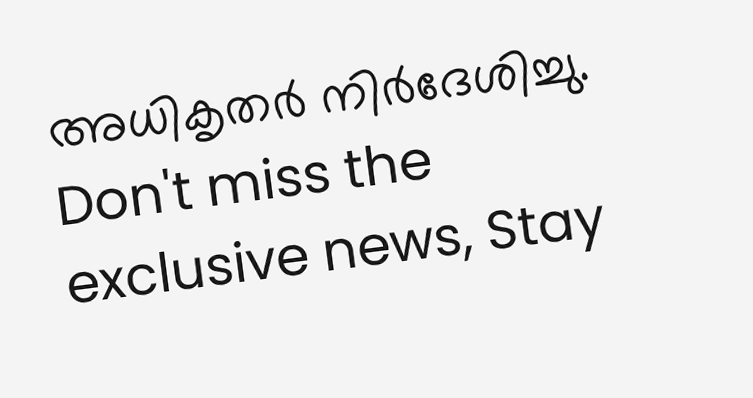അധികൃതർ നിർദേശിച്ചു.
Don't miss the exclusive news, Stay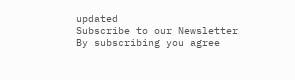updated
Subscribe to our Newsletter
By subscribing you agree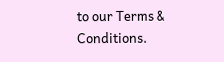to our Terms & Conditions.